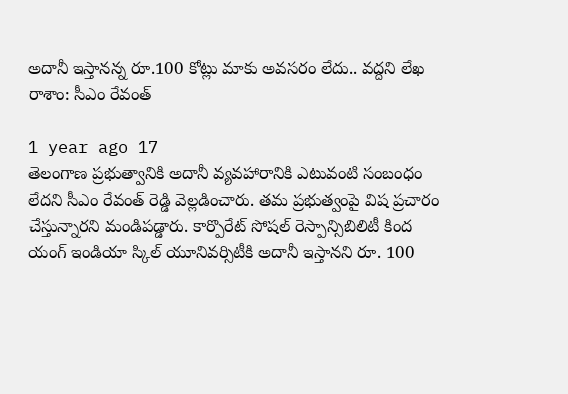అదానీ ఇస్తానన్న రూ.100 కోట్లు మాకు అవసరం లేదు.. వద్దని లేఖ రాశాం: సీఎం రేవంత్

1 year ago 17
తెలంగాణ ప్రభుత్వానికి అదానీ వ్యవహారానికి ఎటువంటి సంబంధం లేదని సీఎం రేవంత్ రెడ్డి వెల్లడించారు. తమ ప్రభుత్వంపై విష ప్రచారం చేస్తున్నారని మండిపడ్డారు. కార్పొరేట్ సోషల్ రెస్పాన్సిబిలిటీ కింద యంగ్ ఇండియా స్కిల్ యూనివర్సిటీకి అదానీ ఇస్తానని రూ. 100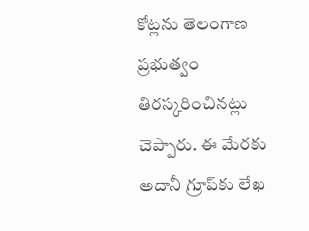కోట్లను తెలంగాణ ప్రభుత్వం తిరస్కరించినట్లు చెప్పారు. ఈ మేరకు అదానీ గ్రూప్‌కు లేఖ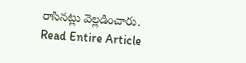రాసినట్లు వెల్లడించారు.
Read Entire Article